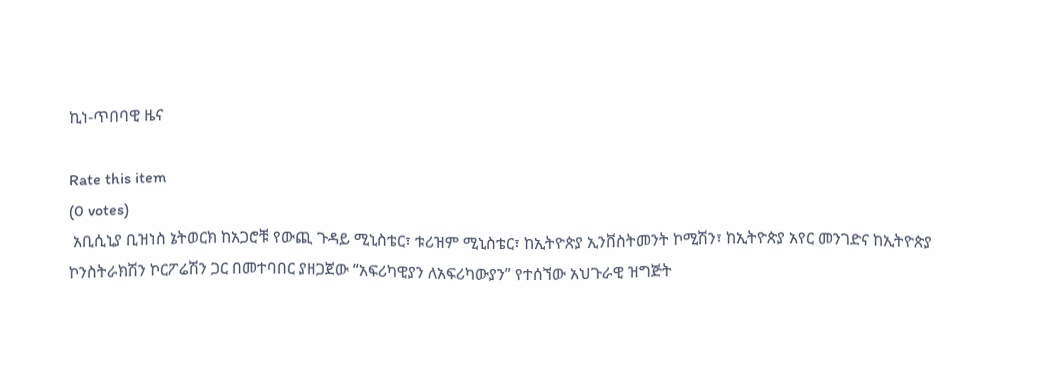ኪነ-ጥበባዊ ዜና

Rate this item
(0 votes)
 አቢሲኒያ ቢዝነስ ኔትወርክ ከአጋሮቹ የውጪ ጉዳይ ሚኒስቴር፣ ቱሪዝም ሚኒስቴር፣ ከኢትዮጵያ ኢንቨስትመንት ኮሚሽን፣ ከኢትዮጵያ አየር መንገድና ከኢትዮጵያ ኮንስትራክሽን ኮርፖሬሽን ጋር በመተባበር ያዘጋጀው “አፍሪካዊያን ለአፍሪካውያን” የተሰኘው አህጉራዊ ዝግጅት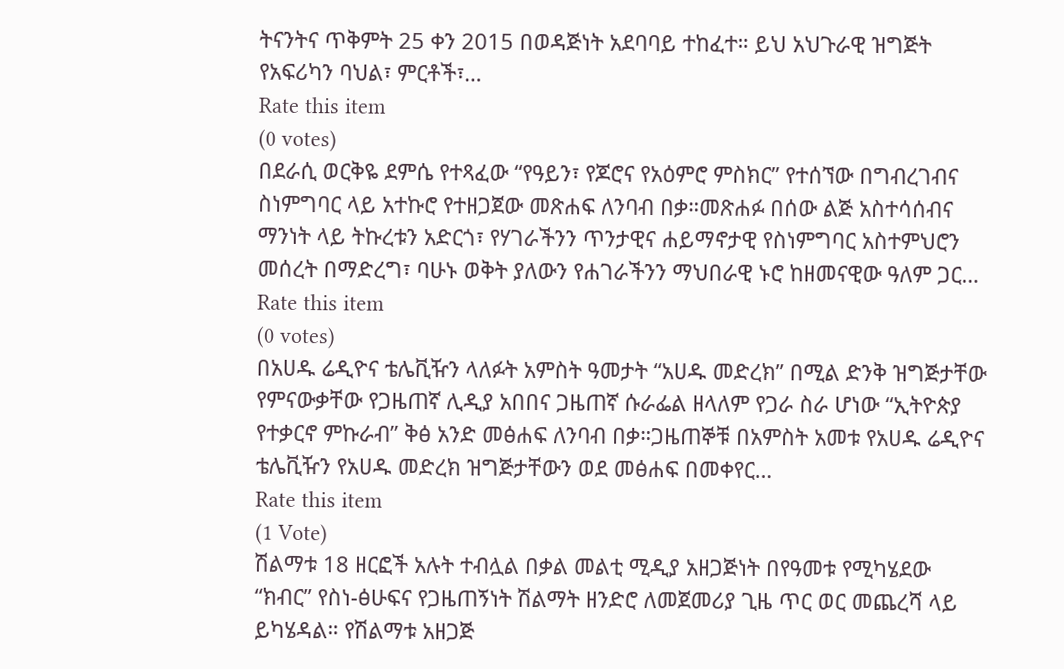ትናንትና ጥቅምት 25 ቀን 2015 በወዳጅነት አደባባይ ተከፈተ። ይህ አህጉራዊ ዝግጅት የአፍሪካን ባህል፣ ምርቶች፣…
Rate this item
(0 votes)
በደራሲ ወርቅዬ ደምሴ የተጻፈው “የዓይን፣ የጆሮና የአዕምሮ ምስክር” የተሰኘው በግብረገብና ስነምግባር ላይ አተኩሮ የተዘጋጀው መጽሐፍ ለንባብ በቃ።መጽሐፉ በሰው ልጅ አስተሳሰብና ማንነት ላይ ትኩረቱን አድርጎ፣ የሃገራችንን ጥንታዊና ሐይማኖታዊ የስነምግባር አስተምህሮን መሰረት በማድረግ፣ ባሁኑ ወቅት ያለውን የሐገራችንን ማህበራዊ ኑሮ ከዘመናዊው ዓለም ጋር…
Rate this item
(0 votes)
በአሀዱ ሬዲዮና ቴሌቪዥን ላለፉት አምስት ዓመታት “አሀዱ መድረክ” በሚል ድንቅ ዝግጅታቸው የምናውቃቸው የጋዜጠኛ ሊዲያ አበበና ጋዜጠኛ ሱራፌል ዘላለም የጋራ ስራ ሆነው “ኢትዮጵያ የተቃርኖ ምኩራብ” ቅፅ አንድ መፅሐፍ ለንባብ በቃ።ጋዜጠኞቹ በአምስት አመቱ የአሀዱ ሬዲዮና ቴሌቪዥን የአሀዱ መድረክ ዝግጅታቸውን ወደ መፅሐፍ በመቀየር…
Rate this item
(1 Vote)
ሽልማቱ 18 ዘርፎች አሉት ተብሏል በቃል መልቲ ሚዲያ አዘጋጅነት በየዓመቱ የሚካሄደው “ክብር” የስነ-ፅሁፍና የጋዜጠኝነት ሽልማት ዘንድሮ ለመጀመሪያ ጊዜ ጥር ወር መጨረሻ ላይ ይካሄዳል። የሽልማቱ አዘጋጅ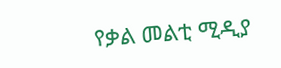የቃል መልቲ ሚዲያ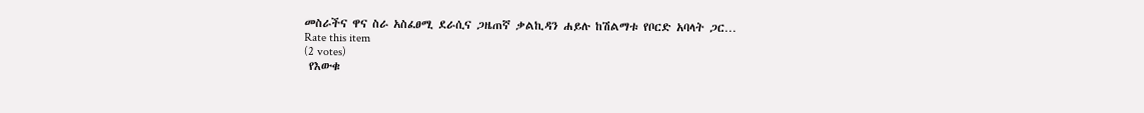መስራችና ዋና ስራ አስፈፀሚ ደራሲና ጋዜጠኛ ቃልኪዳን ሐይሉ ከሽልማቱ የቦርድ አባላት ጋር…
Rate this item
(2 votes)
 የእውቁ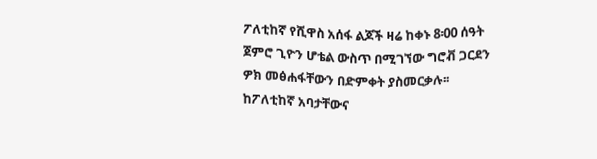ፖለቲከኛ የሺዋስ አሰፋ ልጆች ዛሬ ከቀኑ 8፡00 ሰዓት ጀምሮ ጊዮን ሆቴል ውስጥ በሚገኘው ግሮቭ ጋርደን ዎክ መፅሐፋቸውን በድምቀት ያስመርቃሉ፡፡ ከፖለቲከኛ አባታቸውና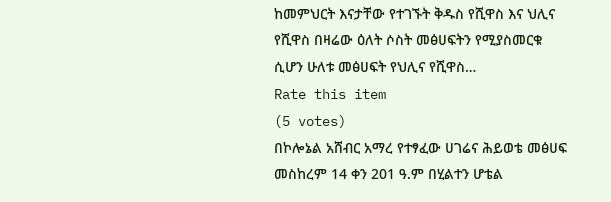ከመምህርት እናታቸው የተገኙት ቅዱስ የሺዋስ እና ህሊና የሺዋስ በዛሬው ዕለት ሶስት መፅሀፍትን የሚያስመርቁ ሲሆን ሁለቱ መፅሀፍት የህሊና የሺዋስ…
Rate this item
(5 votes)
በኮሎኔል አሸብር አማረ የተፃፈው ሀገሬና ሕይወቴ መፅሀፍ መስከረም 14 ቀን 201 ዓ.ም በሂልተን ሆቴል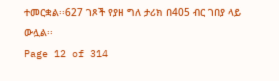ተመርቋል፡፡627 ገጾች የያዘ ግለ ታሪክ በ405 ብር ገበያ ላይ ውሏል፡፡
Page 12 of 314